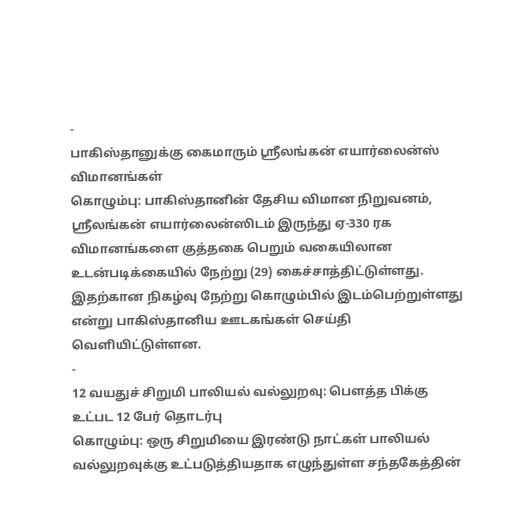-
பாகிஸ்தானுக்கு கைமாரும் ஸ்ரீலங்கன் எயார்லைன்ஸ் விமானங்கள்
கொழும்பு: பாகிஸ்தானின் தேசிய விமான நிறுவனம், ஸ்ரீலங்கன் எயார்லைன்ஸிடம் இருந்து ஏ-330 ரக விமானங்களை குத்தகை பெறும் வகையிலான உடன்படிக்கையில் நேற்று (29) கைச்சாத்திட்டுள்ளது. இதற்கான நிகழ்வு நேற்று கொழும்பில் இடம்பெற்றுள்ளது என்று பாகிஸ்தானிய ஊடகங்கள் செய்தி வெளியிட்டுள்ளன.
-
12 வயதுச் சிறுமி பாலியல் வல்லுறவு: பௌத்த பிக்கு உட்பட 12 பேர் தொடர்பு
கொழும்பு: ஒரு சிறுமியை இரண்டு நாட்கள் பாலியல் வல்லுறவுக்கு உட்படுத்தியதாக எழுந்துள்ள சந்தகேத்தின்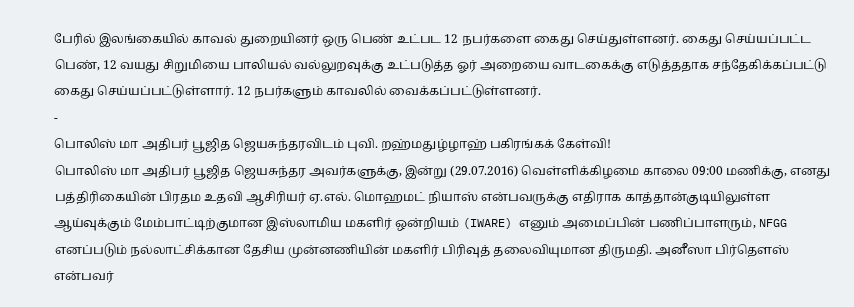பேரில் இலங்கையில் காவல் துறையினர் ஒரு பெண் உட்பட 12 நபர்களை கைது செய்துள்ளனர். கைது செய்யப்பட்ட பெண், 12 வயது சிறுமியை பாலியல் வல்லுறவுக்கு உட்படுத்த ஓர் அறையை வாடகைக்கு எடுத்ததாக சந்தேகிக்கப்பட்டு கைது செய்யப்பட்டுள்ளார். 12 நபர்களும் காவலில் வைக்கப்பட்டுள்ளனர்.
-
பொலிஸ் மா அதிபர் பூஜித ஜெயசுந்தரவிடம் புவி. றஹ்மதுழ்ழாஹ் பகிரங்கக் கேள்வி!
பொலிஸ் மா அதிபர் பூஜித ஜெயசுந்தர அவர்களுக்கு, இன்று (29.07.2016) வெள்ளிக்கிழமை காலை 09:00 மணிக்கு, எனது பத்திரிகையின் பிரதம உதவி ஆசிரியர் ஏ.எல். மொஹமட் நியாஸ் என்பவருக்கு எதிராக காத்தான்குடியிலுள்ள ஆய்வுக்கும் மேம்பாட்டிற்குமான இஸ்லாமிய மகளிர் ஒன்றியம் (IWARE) எனும் அமைப்பின் பணிப்பாளரும், NFGG எனப்படும் நல்லாட்சிக்கான தேசிய முன்னணியின் மகளிர் பிரிவுத் தலைவியுமான திருமதி. அனீஸா பிர்தௌஸ் என்பவர்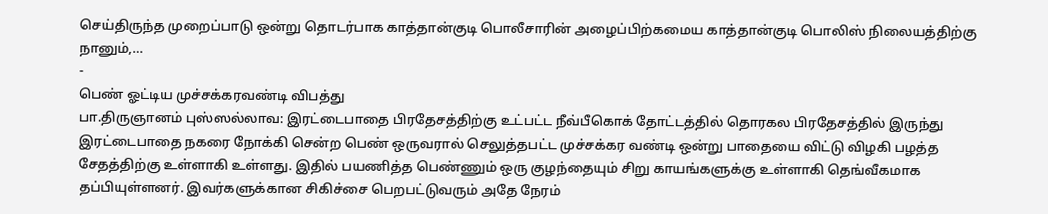செய்திருந்த முறைப்பாடு ஒன்று தொடர்பாக காத்தான்குடி பொலீசாரின் அழைப்பிற்கமைய காத்தான்குடி பொலிஸ் நிலையத்திற்கு நானும்,…
-
பெண் ஓட்டிய முச்சக்கரவண்டி விபத்து
பா.திருஞானம் புஸ்ஸல்லாவ: இரட்டைபாதை பிரதேசத்திற்கு உட்பட்ட நீவ்பீகொக் தோட்டத்தில் தொரகல பிரதேசத்தில் இருந்து இரட்டைபாதை நகரை நோக்கி சென்ற பெண் ஒருவரால் செலுத்தபட்ட முச்சக்கர வண்டி ஒன்று பாதையை விட்டு விழகி பழத்த சேதத்திற்கு உள்ளாகி உள்ளது. இதில் பயணித்த பெண்ணும் ஒரு குழந்தையும் சிறு காயங்களுக்கு உள்ளாகி தெங்வீகமாக தப்பியுள்ளனர். இவர்களுக்கான சிகிச்சை பெறபட்டுவரும் அதே நேரம்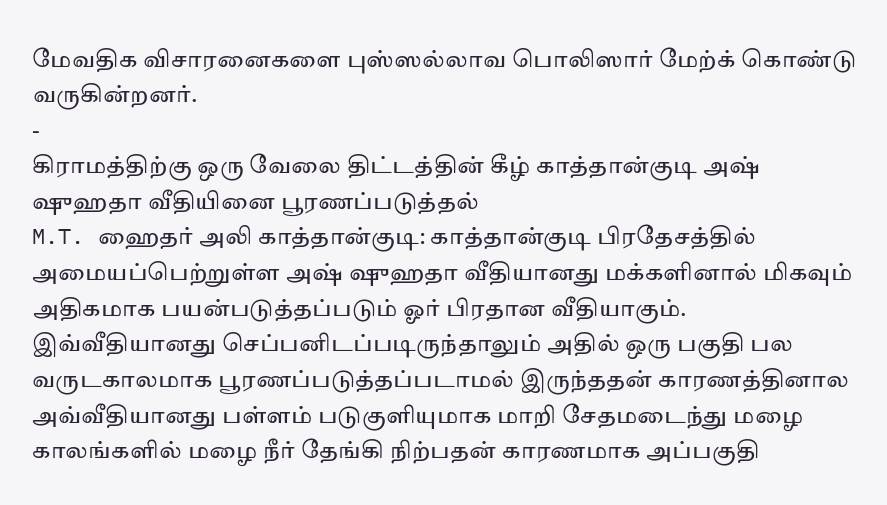மேவதிக விசாரனைகளை புஸ்ஸல்லாவ பொலிஸார் மேற்க் கொண்டு வருகின்றனர்.
-
கிராமத்திற்கு ஒரு வேலை திட்டத்தின் கீழ் காத்தான்குடி அஷ் ஷுஹதா வீதியினை பூரணப்படுத்தல்
M.T. ஹைதர் அலி காத்தான்குடி: காத்தான்குடி பிரதேசத்தில் அமையப்பெற்றுள்ள அஷ் ஷுஹதா வீதியானது மக்களினால் மிகவும் அதிகமாக பயன்படுத்தப்படும் ஓர் பிரதான வீதியாகும். இவ்வீதியானது செப்பனிடப்படிருந்தாலும் அதில் ஒரு பகுதி பல வருடகாலமாக பூரணப்படுத்தப்படாமல் இருந்ததன் காரணத்தினால அவ்வீதியானது பள்ளம் படுகுளியுமாக மாறி சேதமடைந்து மழை காலங்களில் மழை நீர் தேங்கி நிற்பதன் காரணமாக அப்பகுதி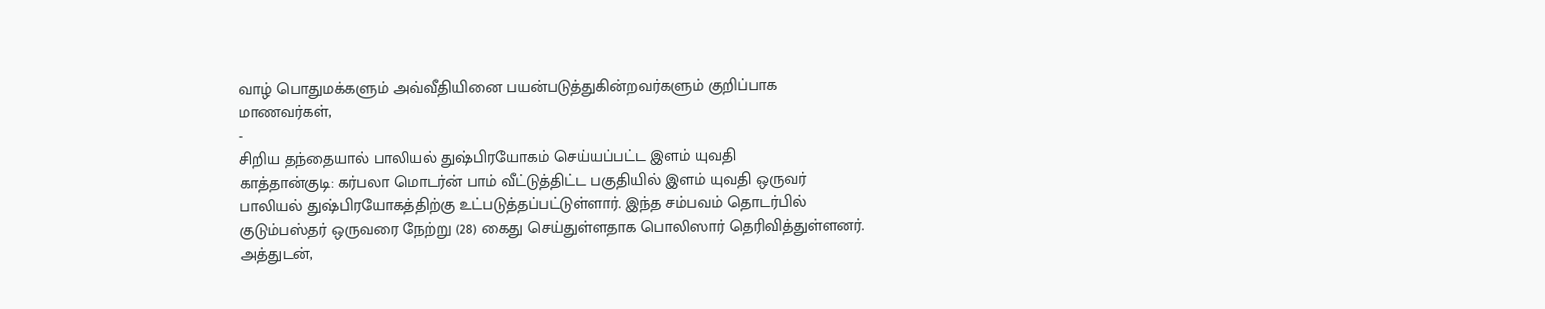வாழ் பொதுமக்களும் அவ்வீதியினை பயன்படுத்துகின்றவர்களும் குறிப்பாக மாணவர்கள்,
-
சிறிய தந்தையால் பாலியல் துஷ்பிரயோகம் செய்யப்பட்ட இளம் யுவதி
காத்தான்குடி: கர்பலா மொடர்ன் பாம் வீட்டுத்திட்ட பகுதியில் இளம் யுவதி ஒருவர் பாலியல் துஷ்பிரயோகத்திற்கு உட்படுத்தப்பட்டுள்ளார். இந்த சம்பவம் தொடர்பில் குடும்பஸ்தர் ஒருவரை நேற்று (28) கைது செய்துள்ளதாக பொலிஸார் தெரிவித்துள்ளனர். அத்துடன்,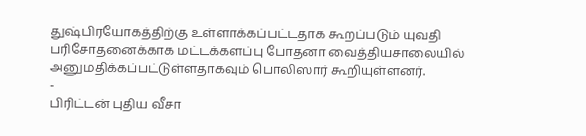துஷ்பிரயோகத்திற்கு உள்ளாக்கப்பட்டதாக கூறப்படும் யுவதி பரிசோதனைக்காக மட்டக்களப்பு போதனா வைத்தியசாலையில் அனுமதிக்கப்பட்டுள்ளதாகவும் பொலிஸார் கூறியுள்ளனர்.
-
பிரிட்டன் புதிய வீசா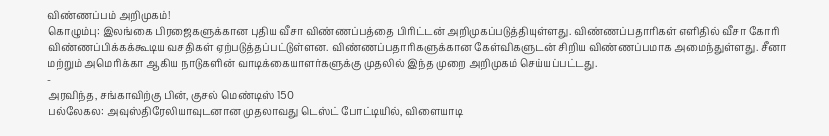விண்ணப்பம் அறிமுகம்!
கொழும்பு: இலங்கை பிரஜைகளுக்கான புதிய வீசா விண்ணப்பத்தை பிரிட்டன் அறிமுகப்படுத்தியுள்ளது. விண்ணப்பதாரிகள் எளிதில் வீசா கோரி விண்ணப்பிக்கக்கூடிய வசதிகள் ஏற்படுத்தப்பட்டுள்ளன. விண்ணப்பதாரிகளுக்கான கேள்விகளுடன் சிறிய விண்ணப்பமாக அமைந்துள்ளது. சீனா மற்றும் அமெரிக்கா ஆகிய நாடுகளின் வாடிக்கையாளர்களுக்கு முதலில் இந்த முறை அறிமுகம் செய்யப்பட்டது.
-
அரவிந்த, சங்காவிற்கு பின், குசல் மெண்டிஸ் 150
பல்லேகல: அவுஸ்திரேலியாவுடனான முதலாவது டெஸ்ட் போட்டியில், விளையாடி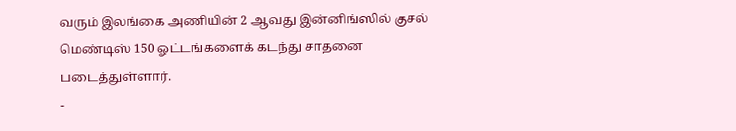வரும் இலங்கை அணியின் 2 ஆவது இன்னிங்ஸில் குசல் மெண்டிஸ் 150 ஓட்டங்களைக் கடந்து சாதனை படைத்துள்ளார்.
-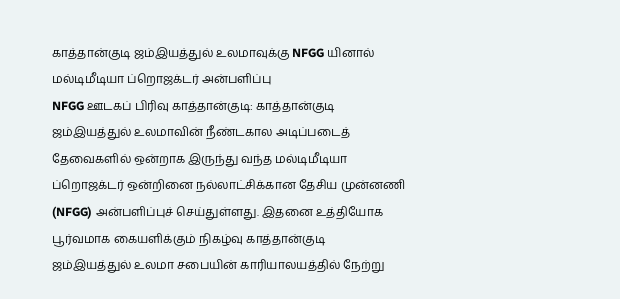காத்தான்குடி ஜம்இயத்துல் உலமாவுக்கு NFGG யினால் மல்டிமீடியா ப்றொஜக்டர் அன்பளிப்பு
NFGG ஊடகப் பிரிவு காத்தான்குடி: காத்தான்குடி ஜம்இயத்துல் உலமாவின் நீண்டகால அடிப்படைத் தேவைகளில் ஒன்றாக இருந்து வந்த மல்டிமீடியா ப்றொஜக்டர் ஒன்றினை நல்லாட்சிக்கான தேசிய முன்னணி (NFGG) அன்பளிப்புச் செய்துள்ளது. இதனை உத்தியோக பூர்வமாக கையளிக்கும் நிகழ்வு காத்தான்குடி ஜம்இயத்துல் உலமா சபையின் காரியாலயத்தில் நேற்று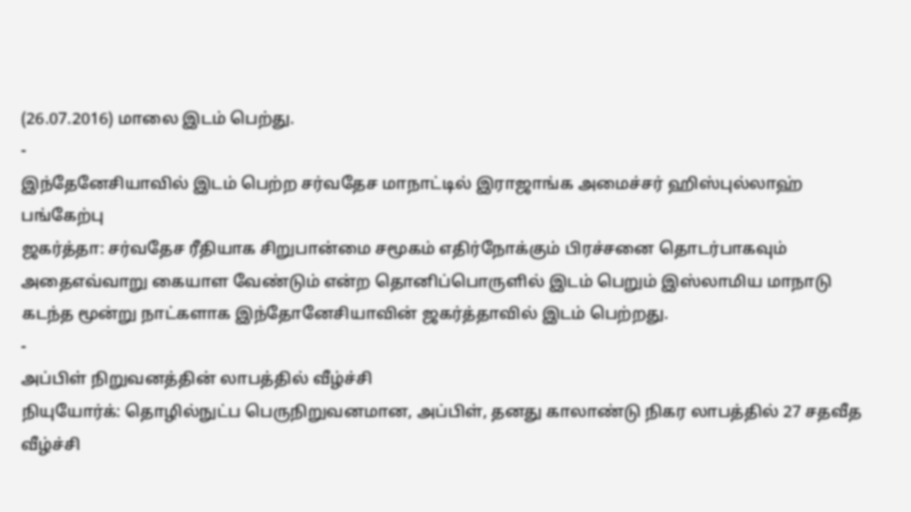(26.07.2016) மாலை இடம் பெற்து.
-
இந்தேனேசியாவில் இடம் பெற்ற சர்வதேச மாநாட்டில் இராஜாங்க அமைச்சர் ஹிஸ்புல்லாஹ் பங்கேற்பு
ஜகர்த்தா: சர்வதேச ரீதியாக சிறுபான்மை சமூகம் எதிர்நோக்கும் பிரச்சனை தொடர்பாகவும் அதைஎவ்வாறு கையாள வேண்டும் என்ற தொனிப்பொருளில் இடம் பெறும் இஸ்லாமிய மாநாடு கடந்த மூன்று நாட்களாக இந்தோனேசியாவின் ஜகர்த்தாவில் இடம் பெற்றது.
-
அப்பிள் நிறுவனத்தின் லாபத்தில் வீழ்ச்சி
நியுயோர்க்: தொழில்நுட்ப பெருநிறுவனமான, அப்பிள், தனது காலாண்டு நிகர லாபத்தில் 27 சதவீத வீழ்ச்சி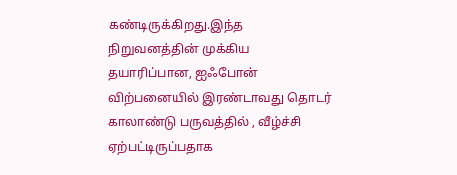கண்டிருக்கிறது.இந்த நிறுவனத்தின் முக்கிய தயாரிப்பான, ஐஃபோன் விற்பனையில் இரண்டாவது தொடர் காலாண்டு பருவத்தில் , வீழ்ச்சி ஏற்பட்டிருப்பதாக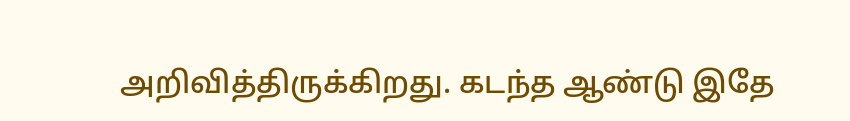அறிவித்திருக்கிறது. கடந்த ஆண்டு இதே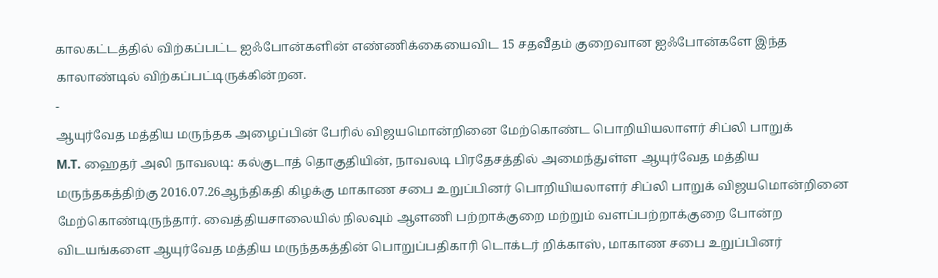காலகட்டத்தில் விற்கப்பட்ட ஐஃபோன்களின் எண்ணிக்கையைவிட 15 சதவீதம் குறைவான ஐஃபோன்களே இந்த காலாண்டில் விற்கப்பட்டிருக்கின்றன.
-
ஆயுர்வேத மத்திய மருந்தக அழைப்பின் பேரில் விஜயமொன்றினை மேற்கொண்ட பொறியியலாளர் சிப்லி பாறுக்
M.T. ஹைதர் அலி நாவலடி: கல்குடாத் தொகுதியின், நாவலடி பிரதேசத்தில் அமைந்துள்ள ஆயுர்வேத மத்திய மருந்தகத்திற்கு 2016.07.26ஆந்திகதி கிழக்கு மாகாண சபை உறுப்பினர் பொறியியலாளர் சிப்லி பாறுக் விஜயமொன்றினை மேற்கொண்டிருந்தார். வைத்தியசாலையில் நிலவும் ஆளணி பற்றாக்குறை மற்றும் வளப்பற்றாக்குறை போன்ற விடயங்களை ஆயுர்வேத மத்திய மருந்தகத்தின் பொறுப்பதிகாரி டொக்டர் றிக்காஸ், மாகாண சபை உறுப்பினர்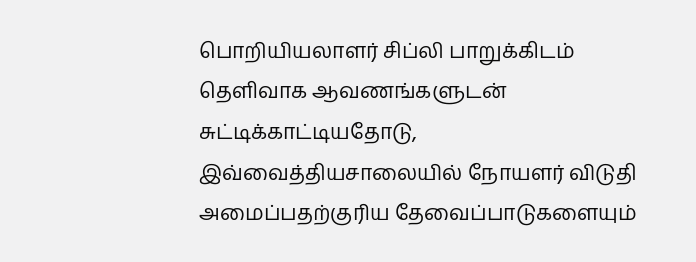பொறியியலாளர் சிப்லி பாறுக்கிடம் தெளிவாக ஆவணங்களுடன் சுட்டிக்காட்டியதோடு, இவ்வைத்தியசாலையில் நோயளர் விடுதி அமைப்பதற்குரிய தேவைப்பாடுகளையும்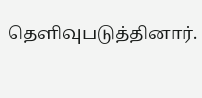தெளிவுபடுத்தினார்.